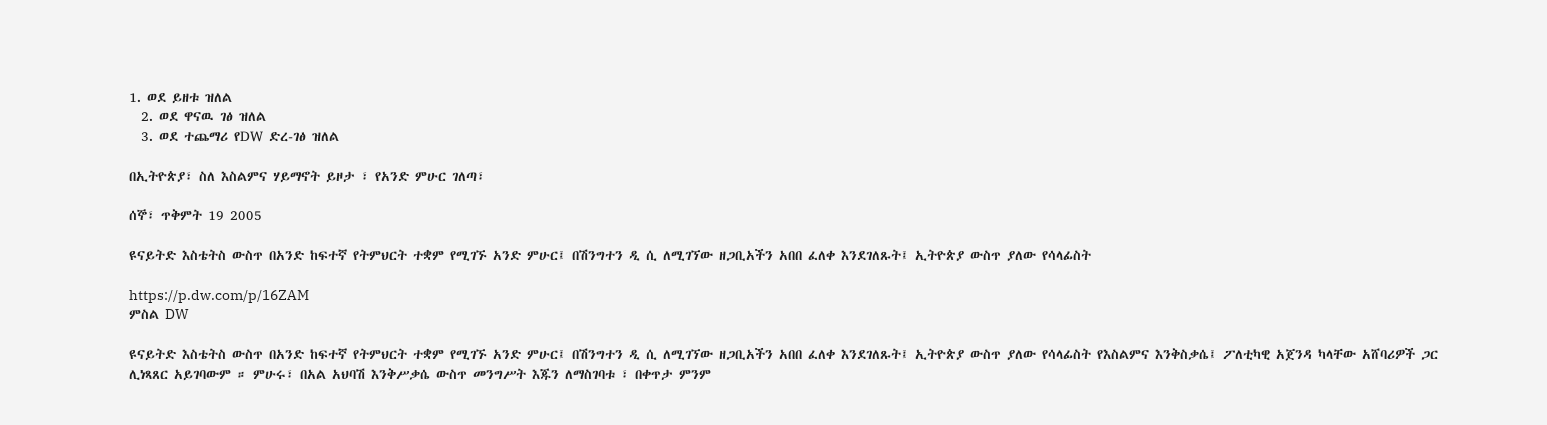1. ወደ ይዘቱ ዝለል
  2. ወደ ዋናዉ ገፅ ዝለል
  3. ወደ ተጨማሪ የDW ድረ-ገፅ ዝለል

በኢትዮጵያ፣ ስለ እስልምና ሃይማኖት ይዞታ ፣ የአንድ ምሁር ገለጣ፣

ሰኞ፣ ጥቅምት 19 2005

ዩናይትድ እስቴትስ ውስጥ በአንድ ከፍተኛ የትምህርት ተቋም የሚገኙ አንድ ምሁር፤ በሽንግተን ዲ ሲ ለሚገኘው ዘጋቢአችን አበበ ፈለቀ እንደገለጹት፤ ኢትዮጵያ ውስጥ ያለው የሳላፊስት

https://p.dw.com/p/16ZAM
ምስል DW

ዩናይትድ እስቴትስ ውስጥ በአንድ ከፍተኛ የትምህርት ተቋም የሚገኙ አንድ ምሁር፤ በሽንግተን ዲ ሲ ለሚገኘው ዘጋቢአችን አበበ ፈለቀ እንደገለጹት፤ ኢትዮጵያ ውስጥ ያለው የሳላፊስት የእስልምና እንቅስቃሴ፤ ፖለቲካዊ አጀንዳ ካላቸው አሸባሪዎች ጋር ሊነጻጸር አይገባውም ። ምሁሩ፣ በአል አህባሽ እንቅሥቃሴ ውስጥ መንግሥት እጁን ለማስገባቱ ፣ በቀጥታ ምንም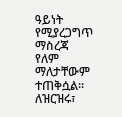ዓይነት የሚያረጋግጥ ማስረጃ የለም ማለታቸውም ተጠቅሷል። ለዝርዝሩ፣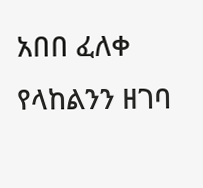አበበ ፈለቀ የላከልንን ዘገባ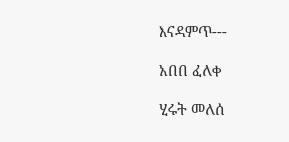እናዳምጥ---

አበበ ፈለቀ

ሂሩት መለሰ